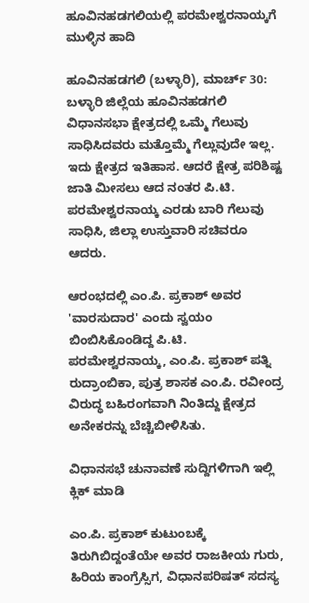ಹೂವಿನಹಡಗಲಿಯಲ್ಲಿ ಪರಮೇಶ್ವರನಾಯ್ಕಗೆ ಮುಳ್ಳಿನ ಹಾದಿ

ಹೂವಿನಹಡಗಲಿ (ಬಳ್ಳಾರಿ), ಮಾರ್ಚ್ 30: ಬಳ್ಳಾರಿ ಜಿಲ್ಲೆಯ ಹೂವಿನಹಡಗಲಿ ವಿಧಾನಸಭಾ ಕ್ಷೇತ್ರದಲ್ಲಿ ಒಮ್ಮೆ ಗೆಲುವು ಸಾಧಿಸಿದವರು ಮತ್ತೊಮ್ಮೆ ಗೆಲ್ಲುವುದೇ ಇಲ್ಲ. ಇದು ಕ್ಷೇತ್ರದ ಇತಿಹಾಸ. ಆದರೆ ಕ್ಷೇತ್ರ ಪರಿಶಿಷ್ಟ ಜಾತಿ ಮೀಸಲು ಆದ ನಂತರ ಪಿ.ಟಿ. ಪರಮೇಶ್ವರನಾಯ್ಕ ಎರಡು ಬಾರಿ ಗೆಲುವು ಸಾಧಿಸಿ, ಜಿಲ್ಲಾ ಉಸ್ತುವಾರಿ ಸಚಿವರೂ ಆದರು.

ಆರಂಭದಲ್ಲಿ ಎಂ.ಪಿ. ಪ್ರಕಾಶ್ ಅವರ 'ವಾರಸುದಾರ' ಎಂದು ಸ್ವಯಂ ಬಿಂಬಿಸಿಕೊಂಡಿದ್ದ ಪಿ.ಟಿ. ಪರಮೇಶ್ವರನಾಯ್ಕ, ಎಂ.ಪಿ. ಪ್ರಕಾಶ್ ಪತ್ನಿ ರುದ್ರಾಂಬಿಕಾ, ಪುತ್ರ ಶಾಸಕ ಎಂ.ಪಿ. ರವೀಂದ್ರ ವಿರುದ್ಧ ಬಹಿರಂಗವಾಗಿ ನಿಂತಿದ್ದು ಕ್ಷೇತ್ರದ ಅನೇಕರನ್ನು ಬೆಚ್ಚಿಬೀಳಿಸಿತು.

ವಿಧಾನಸಭೆ ಚುನಾವಣೆ ಸುದ್ದಿಗಳಿಗಾಗಿ ಇಲ್ಲಿ ಕ್ಲಿಕ್ ಮಾಡಿ

ಎಂ.ಪಿ. ಪ್ರಕಾಶ್ ಕುಟುಂಬಕ್ಕೆ ತಿರುಗಿಬಿದ್ದಂತೆಯೇ ಅವರ ರಾಜಕೀಯ ಗುರು, ಹಿರಿಯ ಕಾಂಗ್ರೆಸ್ಸಿಗ, ವಿಧಾನಪರಿಷತ್ ಸದಸ್ಯ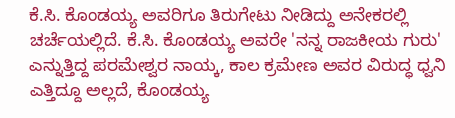ಕೆ.ಸಿ. ಕೊಂಡಯ್ಯ ಅವರಿಗೂ ತಿರುಗೇಟು ನೀಡಿದ್ದು ಅನೇಕರಲ್ಲಿ ಚರ್ಚೆಯಲ್ಲಿದೆ. ಕೆ.ಸಿ. ಕೊಂಡಯ್ಯ ಅವರೇ 'ನನ್ನ ರಾಜಕೀಯ ಗುರು' ಎನ್ನುತ್ತಿದ್ದ ಪರಮೇಶ್ವರ ನಾಯ್ಕ, ಕಾಲ ಕ್ರಮೇಣ ಅವರ ವಿರುದ್ಧ ಧ್ವನಿ ಎತ್ತಿದ್ದೂ ಅಲ್ಲದೆ, ಕೊಂಡಯ್ಯ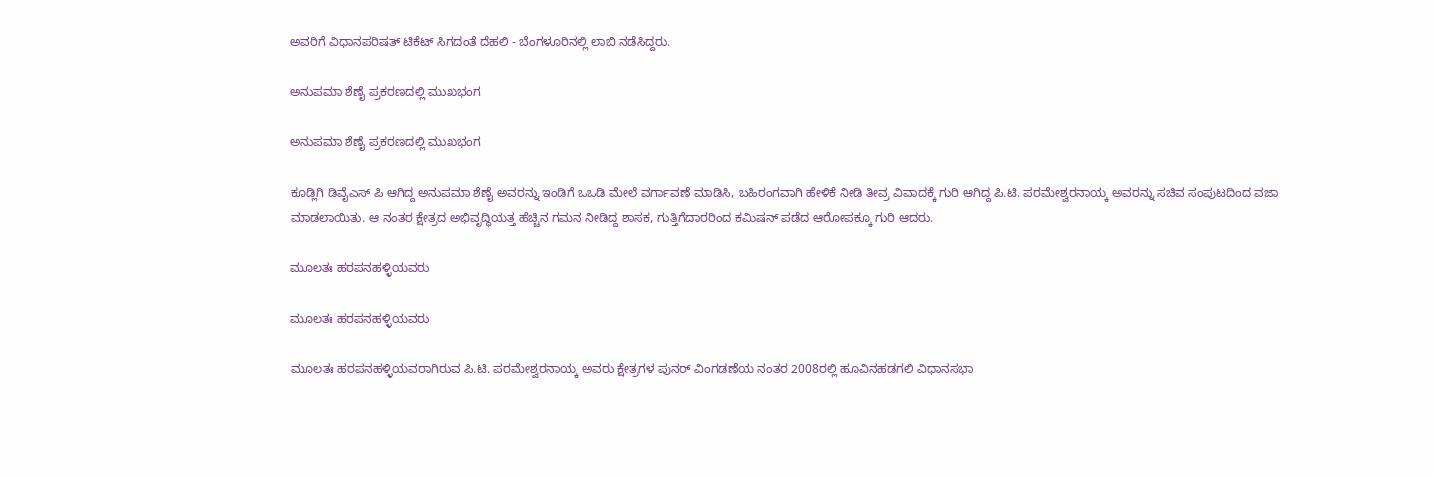ಅವರಿಗೆ ವಿಧಾನಪರಿಷತ್ ಟಿಕೆಟ್ ಸಿಗದಂತೆ ದೆಹಲಿ - ಬೆಂಗಳೂರಿನಲ್ಲಿ ಲಾಬಿ ನಡೆಸಿದ್ದರು.

ಅನುಪಮಾ ಶೆಣೈ ಪ್ರಕರಣದಲ್ಲಿ ಮುಖಭಂಗ

ಅನುಪಮಾ ಶೆಣೈ ಪ್ರಕರಣದಲ್ಲಿ ಮುಖಭಂಗ

ಕೂಡ್ಲಿಗಿ ಡಿವೈಎಸ್ ಪಿ ಆಗಿದ್ದ ಅನುಪಮಾ ಶೆಣೈ ಅವರನ್ನು ಇಂಡಿಗೆ ಒಒಡಿ ಮೇಲೆ ವರ್ಗಾವಣೆ ಮಾಡಿಸಿ, ಬಹಿರಂಗವಾಗಿ ಹೇಳಿಕೆ ನೀಡಿ ತೀವ್ರ ವಿವಾದಕ್ಕೆ ಗುರಿ ಆಗಿದ್ದ ಪಿ.ಟಿ. ಪರಮೇಶ್ವರನಾಯ್ಕ ಅವರನ್ನು ಸಚಿವ ಸಂಪುಟದಿಂದ ವಜಾ ಮಾಡಲಾಯಿತು. ಆ ನಂತರ ಕ್ಷೇತ್ರದ ಅಭಿವೃದ್ಧಿಯತ್ತ ಹೆಚ್ಚಿನ ಗಮನ ನೀಡಿದ್ದ ಶಾಸಕ, ಗುತ್ತಿಗೆದಾರರಿಂದ ಕಮಿಷನ್ ಪಡೆದ ಆರೋಪಕ್ಕೂ ಗುರಿ ಆದರು.

ಮೂಲತಃ ಹರಪನಹಳ್ಳಿಯವರು

ಮೂಲತಃ ಹರಪನಹಳ್ಳಿಯವರು

ಮೂಲತಃ ಹರಪನಹಳ್ಳಿಯವರಾಗಿರುವ ಪಿ.ಟಿ. ಪರಮೇಶ್ವರನಾಯ್ಕ ಅವರು ಕ್ಷೇತ್ರಗಳ ಪುನರ್ ವಿಂಗಡಣೆಯ ನಂತರ 2008ರಲ್ಲಿ ಹೂವಿನಹಡಗಲಿ ವಿಧಾನಸಭಾ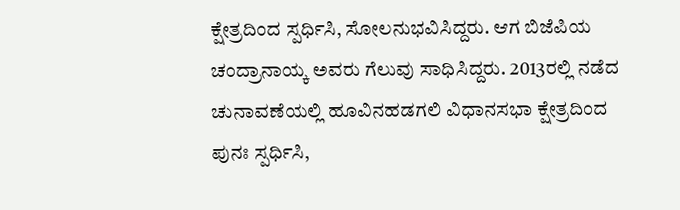ಕ್ಷೇತ್ರದಿಂದ ಸ್ಪರ್ಧಿಸಿ, ಸೋಲನುಭವಿಸಿದ್ದರು. ಆಗ ಬಿಜೆಪಿಯ ಚಂದ್ರಾನಾಯ್ಕ ಅವರು ಗೆಲುವು ಸಾಧಿಸಿದ್ದರು. 2013ರಲ್ಲಿ ನಡೆದ ಚುನಾವಣೆಯಲ್ಲಿ ಹೂವಿನಹಡಗಲಿ ವಿಧಾನಸಭಾ ಕ್ಷೇತ್ರದಿಂದ ಪುನಃ ಸ್ಪರ್ಧಿಸಿ,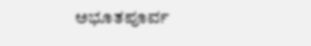ಅಭೂತಪೂರ್ವ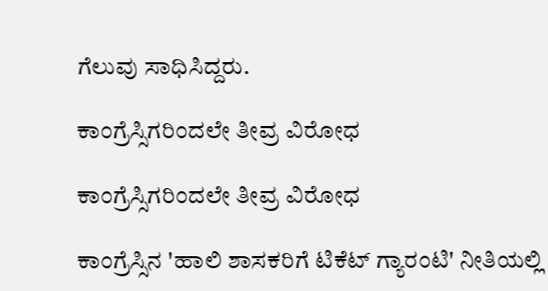ಗೆಲುವು ಸಾಧಿಸಿದ್ದರು.

ಕಾಂಗ್ರೆಸ್ಸಿಗರಿಂದಲೇ ತೀವ್ರ ವಿರೋಧ

ಕಾಂಗ್ರೆಸ್ಸಿಗರಿಂದಲೇ ತೀವ್ರ ವಿರೋಧ

ಕಾಂಗ್ರೆಸ್ಸಿನ 'ಹಾಲಿ ಶಾಸಕರಿಗೆ ಟಿಕೆಟ್ ಗ್ಯಾರಂಟಿ' ನೀತಿಯಲ್ಲಿ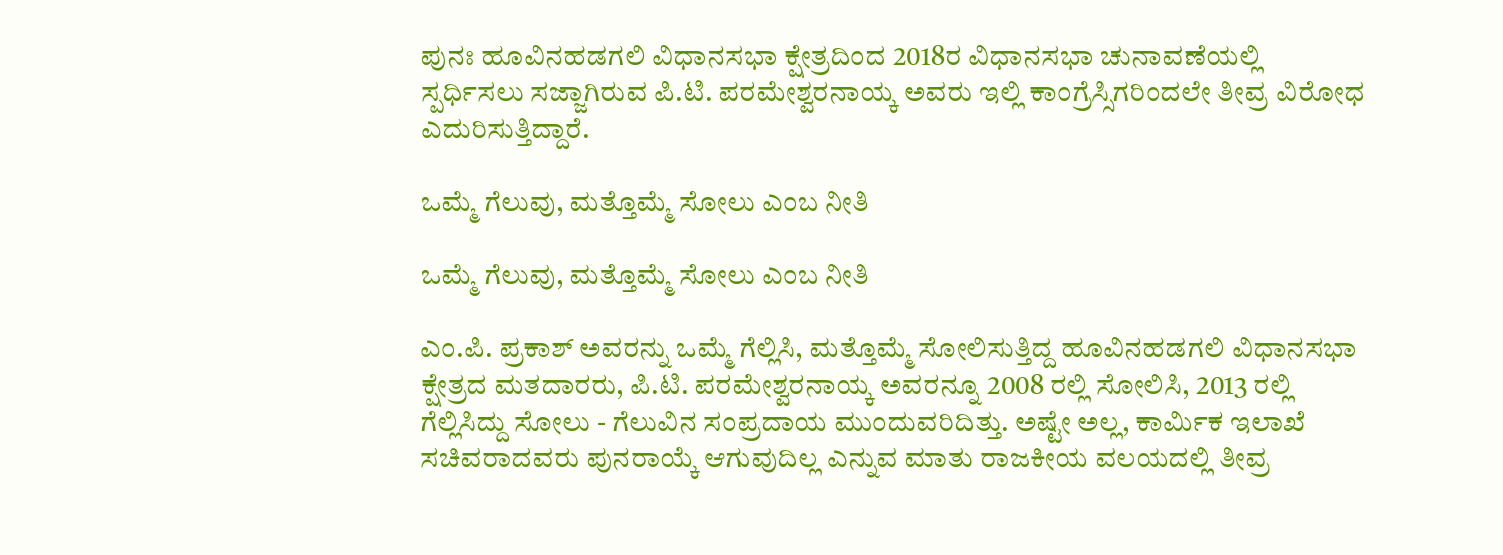ಪುನಃ ಹೂವಿನಹಡಗಲಿ ವಿಧಾನಸಭಾ ಕ್ಷೇತ್ರದಿಂದ 2018ರ ವಿಧಾನಸಭಾ ಚುನಾವಣೆಯಲ್ಲಿ ಸ್ಪರ್ಧಿಸಲು ಸಜ್ಜಾಗಿರುವ ಪಿ.ಟಿ. ಪರಮೇಶ್ವರನಾಯ್ಕ ಅವರು ಇಲ್ಲಿ ಕಾಂಗ್ರೆಸ್ಸಿಗರಿಂದಲೇ ತೀವ್ರ ವಿರೋಧ ಎದುರಿಸುತ್ತಿದ್ದಾರೆ.

ಒಮ್ಮೆ ಗೆಲುವು, ಮತ್ತೊಮ್ಮೆ ಸೋಲು ಎಂಬ ನೀತಿ

ಒಮ್ಮೆ ಗೆಲುವು, ಮತ್ತೊಮ್ಮೆ ಸೋಲು ಎಂಬ ನೀತಿ

ಎಂ.ಪಿ. ಪ್ರಕಾಶ್ ಅವರನ್ನು ಒಮ್ಮೆ ಗೆಲ್ಲಿಸಿ, ಮತ್ತೊಮ್ಮೆ ಸೋಲಿಸುತ್ತಿದ್ದ ಹೂವಿನಹಡಗಲಿ ವಿಧಾನಸಭಾ ಕ್ಷೇತ್ರದ ಮತದಾರರು, ಪಿ.ಟಿ. ಪರಮೇಶ್ವರನಾಯ್ಕ ಅವರನ್ನೂ 2008 ರಲ್ಲಿ ಸೋಲಿಸಿ, 2013 ರಲ್ಲಿ ಗೆಲ್ಲಿಸಿದ್ದು ಸೋಲು - ಗೆಲುವಿನ ಸಂಪ್ರದಾಯ ಮುಂದುವರಿದಿತ್ತು. ಅಷ್ಟೇ ಅಲ್ಲ, ಕಾರ್ಮಿಕ ಇಲಾಖೆ ಸಚಿವರಾದವರು ಪುನರಾಯ್ಕೆ ಆಗುವುದಿಲ್ಲ ಎನ್ನುವ ಮಾತು ರಾಜಕೀಯ ವಲಯದಲ್ಲಿ ತೀವ್ರ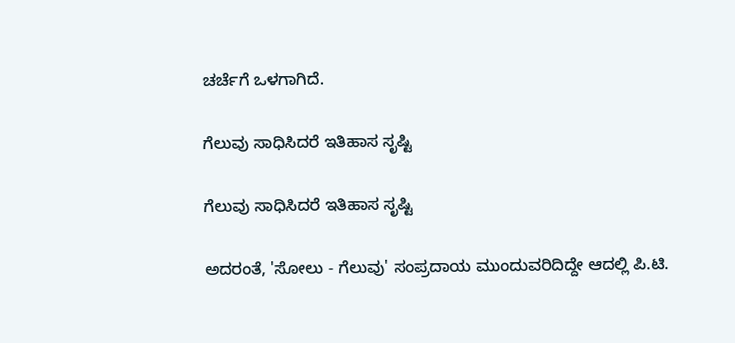ಚರ್ಚೆಗೆ ಒಳಗಾಗಿದೆ.

ಗೆಲುವು ಸಾಧಿಸಿದರೆ ಇತಿಹಾಸ ಸೃಷ್ಟಿ

ಗೆಲುವು ಸಾಧಿಸಿದರೆ ಇತಿಹಾಸ ಸೃಷ್ಟಿ

ಅದರಂತೆ, 'ಸೋಲು - ಗೆಲುವು' ಸಂಪ್ರದಾಯ ಮುಂದುವರಿದಿದ್ದೇ ಆದಲ್ಲಿ ಪಿ.ಟಿ.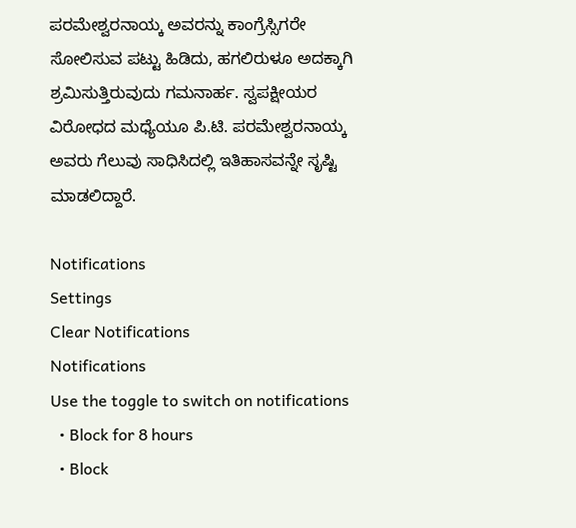ಪರಮೇಶ್ವರನಾಯ್ಕ ಅವರನ್ನು ಕಾಂಗ್ರೆಸ್ಸಿಗರೇ ಸೋಲಿಸುವ ಪಟ್ಟು ಹಿಡಿದು, ಹಗಲಿರುಳೂ ಅದಕ್ಕಾಗಿ ಶ್ರಮಿಸುತ್ತಿರುವುದು ಗಮನಾರ್ಹ. ಸ್ವಪಕ್ಷೀಯರ ವಿರೋಧದ ಮಧ್ಯೆಯೂ ಪಿ.ಟಿ. ಪರಮೇಶ್ವರನಾಯ್ಕ ಅವರು ಗೆಲುವು ಸಾಧಿಸಿದಲ್ಲಿ ಇತಿಹಾಸವನ್ನೇ ಸೃಷ್ಟಿ ಮಾಡಲಿದ್ದಾರೆ.

Notifications
Settings
Clear Notifications
Notifications
Use the toggle to switch on notifications
  • Block for 8 hours
  • Block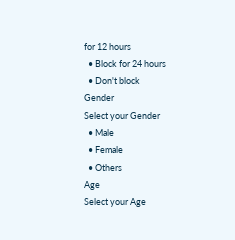for 12 hours
  • Block for 24 hours
  • Don't block
Gender
Select your Gender
  • Male
  • Female
  • Others
Age
Select your Age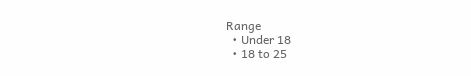Range
  • Under 18
  • 18 to 25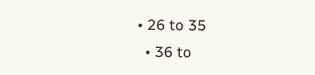• 26 to 35
  • 36 to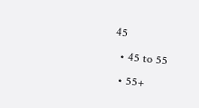45
  • 45 to 55
  • 55+